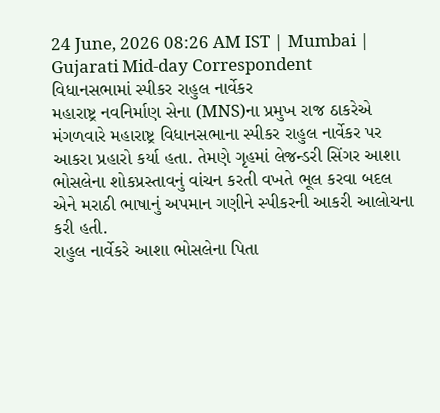24 June, 2026 08:26 AM IST | Mumbai | Gujarati Mid-day Correspondent
વિધાનસભામાં સ્પીકર રાહુલ નાર્વેકર
મહારાષ્ટ્ર નવનિર્માણ સેના (MNS)ના પ્રમુખ રાજ ઠાકરેએ મંગળવારે મહારાષ્ટ્ર વિધાનસભાના સ્પીકર રાહુલ નાર્વેકર પર આકરા પ્રહારો કર્યા હતા. તેમણે ગૃહમાં લેજન્ડરી સિંગર આશા ભોસલેના શોકપ્રસ્તાવનું વાંચન કરતી વખતે ભૂલ કરવા બદલ એને મરાઠી ભાષાનું અપમાન ગણીને સ્પીકરની આકરી આલોચના કરી હતી.
રાહુલ નાર્વેકરે આશા ભોસલેના પિતા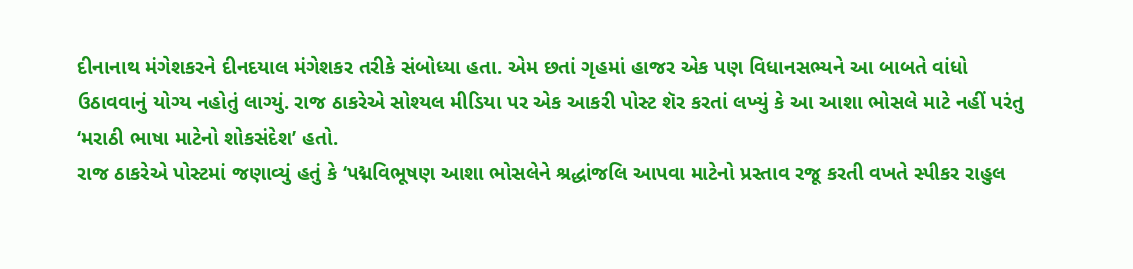દીનાનાથ મંગેશકરને દીનદયાલ મંગેશકર તરીકે સંબોધ્યા હતા. એમ છતાં ગૃહમાં હાજર એક પણ વિધાનસભ્યને આ બાબતે વાંધો ઉઠાવવાનું યોગ્ય નહોતું લાગ્યું. રાજ ઠાકરેએ સોશ્યલ મીડિયા પર એક આકરી પોસ્ટ શૅર કરતાં લખ્યું કે આ આશા ભોસલે માટે નહીં પરંતુ ‘મરાઠી ભાષા માટેનો શોકસંદેશ’ હતો.
રાજ ઠાકરેએ પોસ્ટમાં જણાવ્યું હતું કે ‘પદ્મવિભૂષણ આશા ભોસલેને શ્રદ્ધાંજલિ આપવા માટેનો પ્રસ્તાવ રજૂ કરતી વખતે સ્પીકર રાહુલ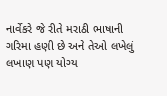નાર્વેકરે જે રીતે મરાઠી ભાષાની ગરિમા હણી છે અને તેઓ લખેલું લખાણ પણ યોગ્ય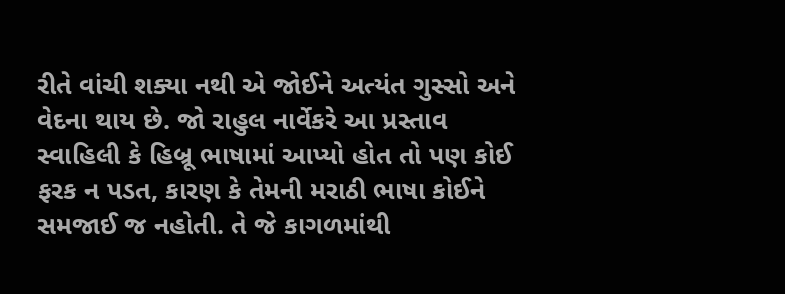રીતે વાંચી શક્યા નથી એ જોઈને અત્યંત ગુસ્સો અને વેદના થાય છે. જો રાહુલ નાર્વેકરે આ પ્રસ્તાવ સ્વાહિલી કે હિબ્રૂ ભાષામાં આપ્યો હોત તો પણ કોઈ ફરક ન પડત, કારણ કે તેમની મરાઠી ભાષા કોઈને સમજાઈ જ નહોતી. તે જે કાગળમાંથી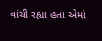વાંચી રહ્યા હતા એમાં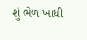શું ભેળ ખાધી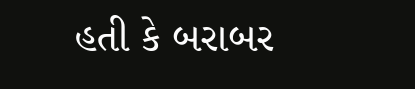હતી કે બરાબર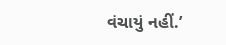વંચાયું નહીં.’